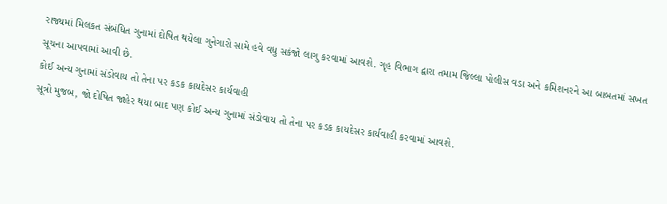રાજ્યમાં મિલકત સંબંધિત ગુનામાં દોષિત થયેલા ગુનેગારો સામે હવે વધુ સકંજો લાગુ કરવામાં આવશે. ગૃહ વિભાગ દ્વારા તમામ જિલ્લા પોલીસ વડા અને કમિશનરને આ બાબતમાં સખત સૂચના આપવામાં આવી છે.
કોઈ અન્ય ગુનામાં સંડોવાય તો તેના પર કડક કાયદેસર કાર્યવાહી
સૂત્રો મુજબ, જો દોષિત જાહેર થયા બાદ પણ કોઈ અન્ય ગુનામાં સંડોવાય તો તેના પર કડક કાયદેસર કાર્યવાહી કરવામાં આવશે.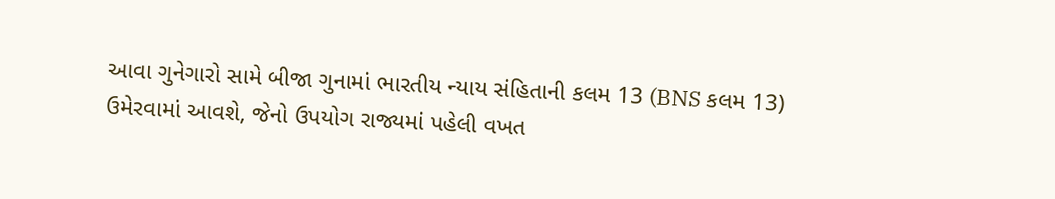આવા ગુનેગારો સામે બીજા ગુનામાં ભારતીય ન્યાય સંહિતાની કલમ 13 (BNS કલમ 13) ઉમેરવામાં આવશે, જેનો ઉપયોગ રાજ્યમાં પહેલી વખત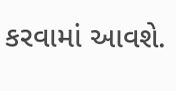કરવામાં આવશે.